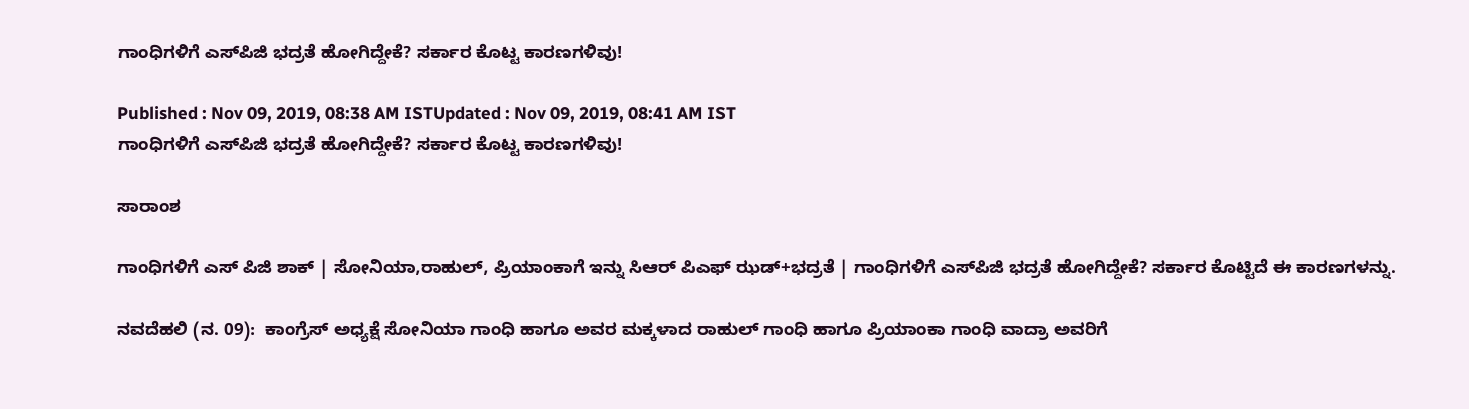ಗಾಂಧಿಗಳಿಗೆ ಎಸ್‌ಪಿಜಿ ಭದ್ರತೆ ಹೋಗಿದ್ದೇಕೆ? ಸರ್ಕಾರ ಕೊಟ್ಟ ಕಾರಣಗಳಿವು!

Published : Nov 09, 2019, 08:38 AM ISTUpdated : Nov 09, 2019, 08:41 AM IST
ಗಾಂಧಿಗಳಿಗೆ ಎಸ್‌ಪಿಜಿ ಭದ್ರತೆ ಹೋಗಿದ್ದೇಕೆ? ಸರ್ಕಾರ ಕೊಟ್ಟ ಕಾರಣಗಳಿವು!

ಸಾರಾಂಶ

ಗಾಂಧಿಗಳಿಗೆ ಎಸ್ ಪಿಜಿ ಶಾಕ್ | ಸೋನಿಯಾ,ರಾಹುಲ್, ಪ್ರಿಯಾಂಕಾಗೆ ಇನ್ನು ಸಿಆರ್ ಪಿಎಫ್ ಝಡ್+ಭದ್ರತೆ | ಗಾಂಧಿಗಳಿಗೆ ಎಸ್‌ಪಿಜಿ ಭದ್ರತೆ ಹೋಗಿದ್ದೇಕೆ? ಸರ್ಕಾರ ಕೊಟ್ಟಿದೆ ಈ ಕಾರಣಗಳನ್ನು.

ನವದೆಹಲಿ (ನ. 09):  ಕಾಂಗ್ರೆಸ್ ಅಧ್ಯಕ್ಷೆ ಸೋನಿಯಾ ಗಾಂಧಿ ಹಾಗೂ ಅವರ ಮಕ್ಕಳಾದ ರಾಹುಲ್ ಗಾಂಧಿ ಹಾಗೂ ಪ್ರಿಯಾಂಕಾ ಗಾಂಧಿ ವಾದ್ರಾ ಅವರಿಗೆ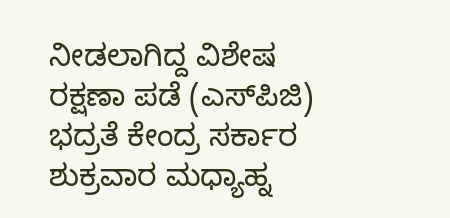ನೀಡಲಾಗಿದ್ದ ವಿಶೇಷ ರಕ್ಷಣಾ ಪಡೆ (ಎಸ್‌ಪಿಜಿ) ಭದ್ರತೆ ಕೇಂದ್ರ ಸರ್ಕಾರ ಶುಕ್ರವಾರ ಮಧ್ಯಾಹ್ನ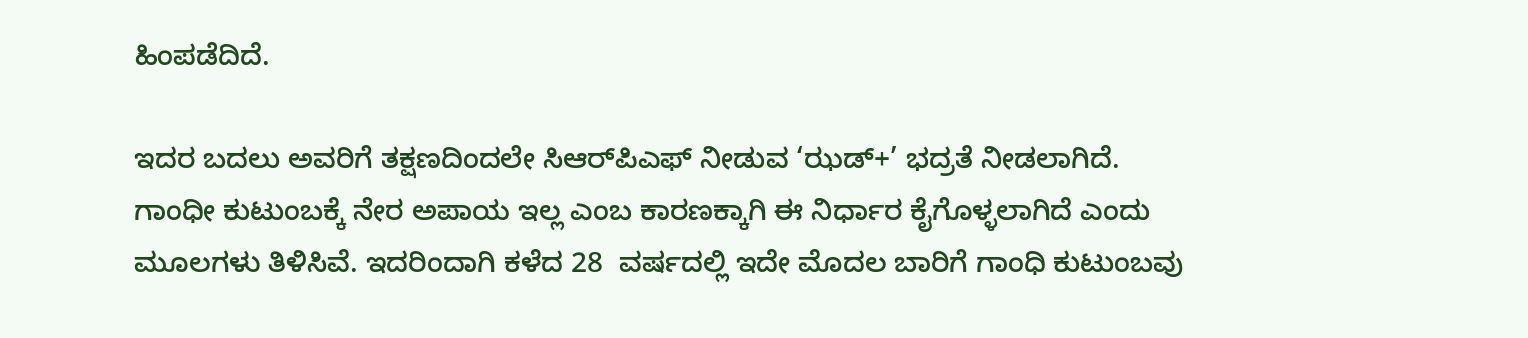ಹಿಂಪಡೆದಿದೆ.

ಇದರ ಬದಲು ಅವರಿಗೆ ತಕ್ಷಣದಿಂದಲೇ ಸಿಆರ್‌ಪಿಎಫ್ ನೀಡುವ ‘ಝಡ್+’ ಭದ್ರತೆ ನೀಡಲಾಗಿದೆ. ಗಾಂಧೀ ಕುಟುಂಬಕ್ಕೆ ನೇರ ಅಪಾಯ ಇಲ್ಲ ಎಂಬ ಕಾರಣಕ್ಕಾಗಿ ಈ ನಿರ್ಧಾರ ಕೈಗೊಳ್ಳಲಾಗಿದೆ ಎಂದು ಮೂಲಗಳು ತಿಳಿಸಿವೆ. ಇದರಿಂದಾಗಿ ಕಳೆದ 28  ವರ್ಷದಲ್ಲಿ ಇದೇ ಮೊದಲ ಬಾರಿಗೆ ಗಾಂಧಿ ಕುಟುಂಬವು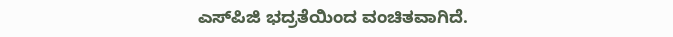ಎಸ್‌ಪಿಜಿ ಭದ್ರತೆಯಿಂದ ವಂಚಿತವಾಗಿದೆ.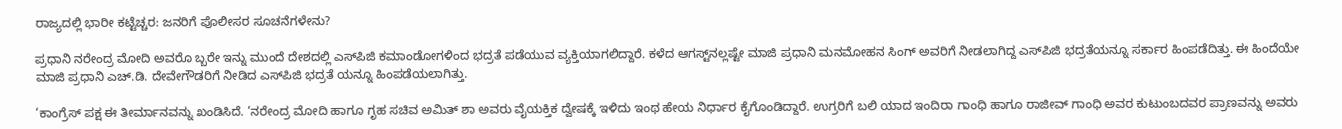ರಾಜ್ಯದಲ್ಲಿ ಭಾರೀ ಕಟ್ಟೆಚ್ಚರ: ಜನರಿಗೆ ಪೊಲೀಸರ ಸೂಚನೆಗಳೇನು?

ಪ್ರಧಾನಿ ನರೇಂದ್ರ ಮೋದಿ ಅವರೊ ಬ್ಬರೇ ಇನ್ನು ಮುಂದೆ ದೇಶದಲ್ಲಿ ಎಸ್‌ಪಿಜಿ ಕಮಾಂಡೋಗಳಿಂದ ಭದ್ರತೆ ಪಡೆಯುವ ವ್ಯಕ್ತಿಯಾಗಲಿದ್ದಾರೆ. ಕಳೆದ ಆಗಸ್ಟ್‌ನಲ್ಲಷ್ಟೇ ಮಾಜಿ ಪ್ರಧಾನಿ ಮನಮೋಹನ ಸಿಂಗ್ ಅವರಿಗೆ ನೀಡಲಾಗಿದ್ದ ಎಸ್‌ಪಿಜಿ ಭದ್ರತೆಯನ್ನೂ ಸರ್ಕಾರ ಹಿಂಪಡೆದಿತ್ತು. ಈ ಹಿಂದೆಯೇ ಮಾಜಿ ಪ್ರಧಾನಿ ಎಚ್.ಡಿ. ದೇವೇಗೌಡರಿಗೆ ನೀಡಿದ ಎಸ್‌ಪಿಜಿ ಭದ್ರತೆ ಯನ್ನೂ ಹಿಂಪಡೆಯಲಾಗಿತ್ತು.

‘ಕಾಂಗ್ರೆಸ್ ಪಕ್ಷ ಈ ತೀರ್ಮಾನವನ್ನು ಖಂಡಿಸಿದೆ. ‘ನರೇಂದ್ರ ಮೋದಿ ಹಾಗೂ ಗೃಹ ಸಚಿವ ಅಮಿತ್ ಶಾ ಅವರು ವೈಯಕ್ತಿಕ ದ್ವೇಷಕ್ಕೆ ಇಳಿದು ಇಂಥ ಹೇಯ ನಿರ್ಧಾರ ಕೈಗೊಂಡಿದ್ದಾರೆ. ಉಗ್ರರಿಗೆ ಬಲಿ ಯಾದ ಇಂದಿರಾ ಗಾಂಧಿ ಹಾಗೂ ರಾಜೀವ್ ಗಾಂಧಿ ಅವರ ಕುಟುಂಬದವರ ಪ್ರಾಣವನ್ನು ಅವರು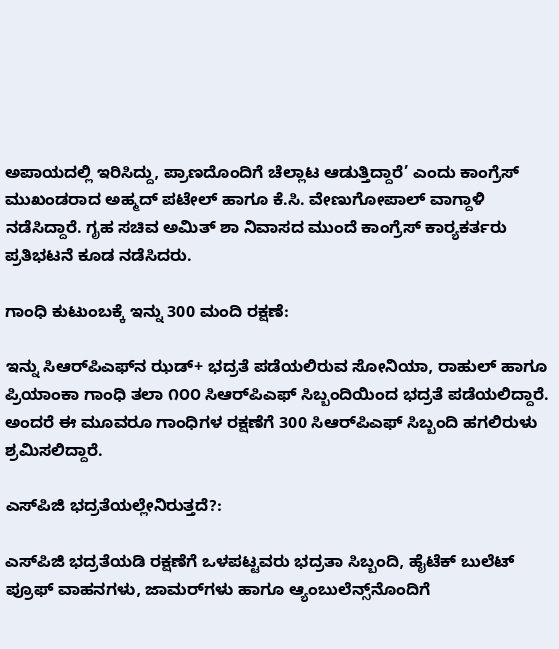ಅಪಾಯದಲ್ಲಿ ಇರಿಸಿದ್ದು, ಪ್ರಾಣದೊಂದಿಗೆ ಚೆಲ್ಲಾಟ ಆಡುತ್ತಿದ್ದಾರೆ’ ಎಂದು ಕಾಂಗ್ರೆಸ್ ಮುಖಂಡರಾದ ಅಹ್ಮದ್ ಪಟೇಲ್ ಹಾಗೂ ಕೆ.ಸಿ. ವೇಣುಗೋಪಾಲ್ ವಾಗ್ದಾಳಿ ನಡೆಸಿದ್ದಾರೆ. ಗೃಹ ಸಚಿವ ಅಮಿತ್ ಶಾ ನಿವಾಸದ ಮುಂದೆ ಕಾಂಗ್ರೆಸ್ ಕಾರ‌್ಯಕರ್ತರು ಪ್ರತಿಭಟನೆ ಕೂಡ ನಡೆಸಿದರು.

ಗಾಂಧಿ ಕುಟುಂಬಕ್ಕೆ ಇನ್ನು 300 ಮಂದಿ ರಕ್ಷಣೆ:

ಇನ್ನು ಸಿಆರ್‌ಪಿಎಫ್‌ನ ಝಡ್+ ಭದ್ರತೆ ಪಡೆಯಲಿರುವ ಸೋನಿಯಾ, ರಾಹುಲ್ ಹಾಗೂ ಪ್ರಿಯಾಂಕಾ ಗಾಂಧಿ ತಲಾ ೧೦೦ ಸಿಆರ್‌ಪಿಎಫ್ ಸಿಬ್ಬಂದಿಯಿಂದ ಭದ್ರತೆ ಪಡೆಯಲಿದ್ದಾರೆ. ಅಂದರೆ ಈ ಮೂವರೂ ಗಾಂಧಿಗಳ ರಕ್ಷಣೆಗೆ 300 ಸಿಆರ್‌ಪಿಎಫ್ ಸಿಬ್ಬಂದಿ ಹಗಲಿರುಳು ಶ್ರಮಿಸಲಿದ್ದಾರೆ.

ಎಸ್‌ಪಿಜಿ ಭದ್ರತೆಯಲ್ಲೇನಿರುತ್ತದೆ?:

ಎಸ್‌ಪಿಜಿ ಭದ್ರತೆಯಡಿ ರಕ್ಷಣೆಗೆ ಒಳಪಟ್ಟವರು ಭದ್ರತಾ ಸಿಬ್ಬಂದಿ, ಹೈಟೆಕ್ ಬುಲೆಟ್ ಪ್ರೂಫ್ ವಾಹನಗಳು, ಜಾಮರ್‌ಗಳು ಹಾಗೂ ಆ್ಯಂಬುಲೆನ್ಸ್‌ನೊಂದಿಗೆ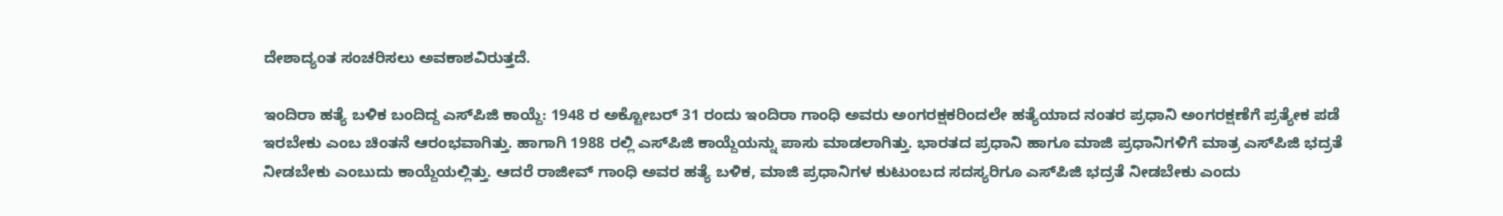ದೇಶಾದ್ಯಂತ ಸಂಚರಿಸಲು ಅವಕಾಶವಿರುತ್ತದೆ.

ಇಂದಿರಾ ಹತ್ಯೆ ಬಳಿಕ ಬಂದಿದ್ದ ಎಸ್‌ಪಿಜಿ ಕಾಯ್ದೆ: 1948 ರ ಅಕ್ಟೋಬರ್ 31 ರಂದು ಇಂದಿರಾ ಗಾಂಧಿ ಅವರು ಅಂಗರಕ್ಷಕರಿಂದಲೇ ಹತ್ಯೆಯಾದ ನಂತರ ಪ್ರಧಾನಿ ಅಂಗರಕ್ಷಣೆಗೆ ಪ್ರತ್ಯೇಕ ಪಡೆ ಇರಬೇಕು ಎಂಬ ಚಿಂತನೆ ಆರಂಭವಾಗಿತ್ತು. ಹಾಗಾಗಿ 1988 ರಲ್ಲಿ ಎಸ್‌ಪಿಜಿ ಕಾಯ್ದೆಯನ್ನು ಪಾಸು ಮಾಡಲಾಗಿತ್ತು. ಭಾರತದ ಪ್ರಧಾನಿ ಹಾಗೂ ಮಾಜಿ ಪ್ರಧಾನಿಗಳಿಗೆ ಮಾತ್ರ ಎಸ್‌ಪಿಜಿ ಭದ್ರತೆ ನೀಡಬೇಕು ಎಂಬುದು ಕಾಯ್ದೆಯಲ್ಲಿತ್ತು. ಆದರೆ ರಾಜೀವ್ ಗಾಂಧಿ ಅವರ ಹತ್ಯೆ ಬಳಿಕ, ಮಾಜಿ ಪ್ರಧಾನಿಗಳ ಕುಟುಂಬದ ಸದಸ್ಯರಿಗೂ ಎಸ್‌ಪಿಜಿ ಭದ್ರತೆ ನೀಡಬೇಕು ಎಂದು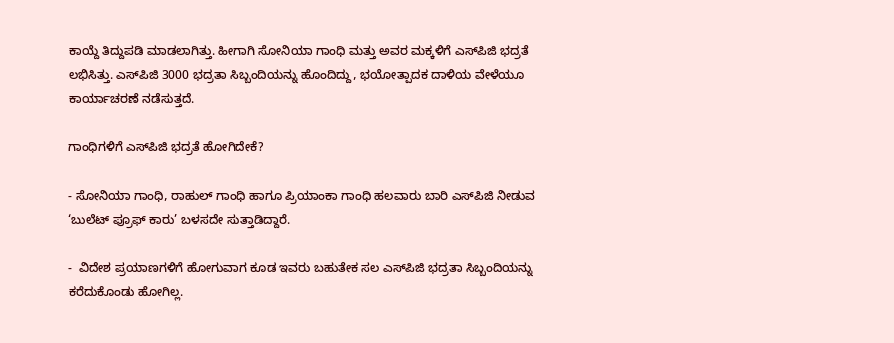ಕಾಯ್ದೆ ತಿದ್ದುಪಡಿ ಮಾಡಲಾಗಿತ್ತು. ಹೀಗಾಗಿ ಸೋನಿಯಾ ಗಾಂಧಿ ಮತ್ತು ಅವರ ಮಕ್ಕಳಿಗೆ ಎಸ್‌ಪಿಜಿ ಭದ್ರತೆ ಲಭಿಸಿತ್ತು. ಎಸ್‌ಪಿಜಿ 3000 ಭದ್ರತಾ ಸಿಬ್ಬಂದಿಯನ್ನು ಹೊಂದಿದ್ದು, ಭಯೋತ್ಪಾದಕ ದಾಳಿಯ ವೇಳೆಯೂ ಕಾರ್ಯಾಚರಣೆ ನಡೆಸುತ್ತದೆ.

ಗಾಂಧಿಗಳಿಗೆ ಎಸ್‌ಪಿಜಿ ಭದ್ರತೆ ಹೋಗಿದೇಕೆ?

- ಸೋನಿಯಾ ಗಾಂಧಿ, ರಾಹುಲ್ ಗಾಂಧಿ ಹಾಗೂ ಪ್ರಿಯಾಂಕಾ ಗಾಂಧಿ ಹಲವಾರು ಬಾರಿ ಎಸ್‌ಪಿಜಿ ನೀಡುವ ‘ಬುಲೆಟ್ ಪ್ರೂಫ್ ಕಾರು’ ಬಳಸದೇ ಸುತ್ತಾಡಿದ್ದಾರೆ.

-  ವಿದೇಶ ಪ್ರಯಾಣಗಳಿಗೆ ಹೋಗುವಾಗ ಕೂಡ ಇವರು ಬಹುತೇಕ ಸಲ ಎಸ್‌ಪಿಜಿ ಭದ್ರತಾ ಸಿಬ್ಬಂದಿಯನ್ನು ಕರೆದುಕೊಂಡು ಹೋಗಿಲ್ಲ.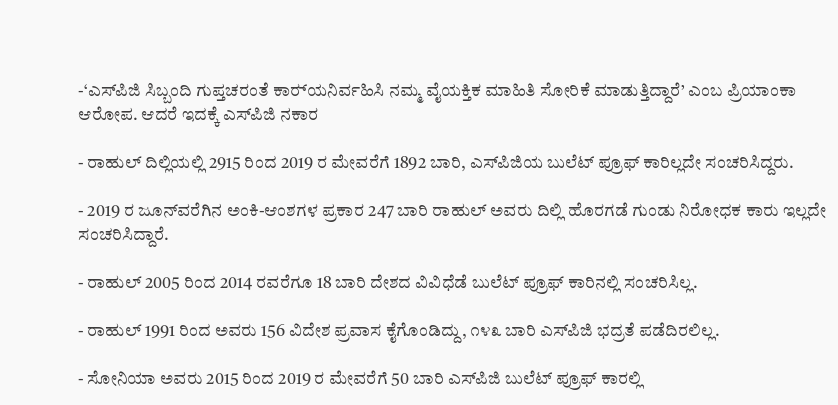-‘ಎಸ್‌ಪಿಜಿ ಸಿಬ್ಬಂದಿ ಗುಪ್ತಚರಂತೆ ಕಾರ‌್ಯನಿರ್ವಹಿಸಿ ನಮ್ಮ ವೈಯಕ್ತಿಕ ಮಾಹಿತಿ ಸೋರಿಕೆ ಮಾಡುತ್ತಿದ್ದಾರೆ’ ಎಂಬ ಪ್ರಿಯಾಂಕಾ ಆರೋಪ. ಆದರೆ ಇದಕ್ಕೆ ಎಸ್‌ಪಿಜಿ ನಕಾರ

- ರಾಹುಲ್ ದಿಲ್ಲಿಯಲ್ಲಿ 2915 ರಿಂದ 2019 ರ ಮೇವರೆಗೆ 1892 ಬಾರಿ, ಎಸ್‌ಪಿಜಿಯ ಬುಲೆಟ್ ಪ್ರೂಫ್ ಕಾರಿಲ್ಲದೇ ಸಂಚರಿಸಿದ್ದರು.

- 2019 ರ ಜೂನ್‌ವರೆಗಿನ ಅಂಕಿ-ಆಂಶಗಳ ಪ್ರಕಾರ 247 ಬಾರಿ ರಾಹುಲ್ ಅವರು ದಿಲ್ಲಿ ಹೊರಗಡೆ ಗುಂಡು ನಿರೋಧಕ ಕಾರು ಇಲ್ಲದೇ ಸಂಚರಿಸಿದ್ದಾರೆ.

- ರಾಹುಲ್ 2005 ರಿಂದ 2014 ರವರೆಗೂ 18 ಬಾರಿ ದೇಶದ ವಿವಿಧೆಡೆ ಬುಲೆಟ್ ಪ್ರೂಫ್ ಕಾರಿನಲ್ಲಿ ಸಂಚರಿಸಿಲ್ಲ.

- ರಾಹುಲ್ 1991 ರಿಂದ ಅವರು 156 ವಿದೇಶ ಪ್ರವಾಸ ಕೈಗೊಂಡಿದ್ದು, ೧೪೩ ಬಾರಿ ಎಸ್‌ಪಿಜಿ ಭದ್ರತೆ ಪಡೆದಿರಲಿಲ್ಲ.

- ಸೋನಿಯಾ ಅವರು 2015 ರಿಂದ 2019 ರ ಮೇವರೆಗೆ 50 ಬಾರಿ ಎಸ್‌ಪಿಜಿ ಬುಲೆಟ್ ಪ್ರೂಫ್ ಕಾರಲ್ಲಿ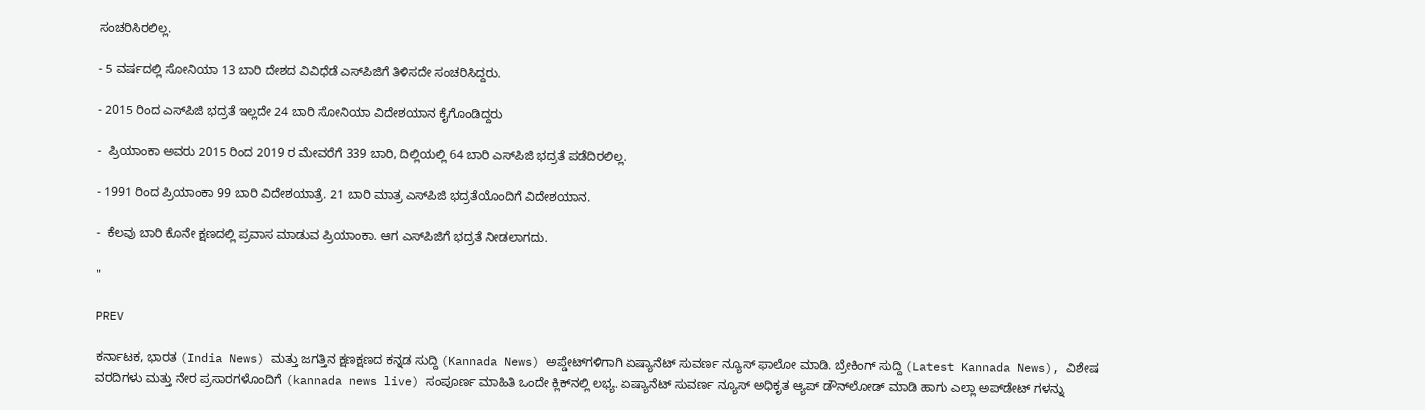ಸಂಚರಿಸಿರಲಿಲ್ಲ.

- 5 ವರ್ಷದಲ್ಲಿ ಸೋನಿಯಾ 13 ಬಾರಿ ದೇಶದ ವಿವಿಧೆಡೆ ಎಸ್‌ಪಿಜಿಗೆ ತಿಳಿಸದೇ ಸಂಚರಿಸಿದ್ದರು.

- 2015 ರಿಂದ ಎಸ್‌ಪಿಜಿ ಭದ್ರತೆ ಇಲ್ಲದೇ 24 ಬಾರಿ ಸೋನಿಯಾ ವಿದೇಶಯಾನ ಕೈಗೊಂಡಿದ್ದರು

-  ಪ್ರಿಯಾಂಕಾ ಅವರು 2015 ರಿಂದ 2019 ರ ಮೇವರೆಗೆ 339 ಬಾರಿ, ದಿಲ್ಲಿಯಲ್ಲಿ 64 ಬಾರಿ ಎಸ್‌ಪಿಜಿ ಭದ್ರತೆ ಪಡೆದಿರಲಿಲ್ಲ.

- 1991 ರಿಂದ ಪ್ರಿಯಾಂಕಾ 99 ಬಾರಿ ವಿದೇಶಯಾತ್ರೆ. 21 ಬಾರಿ ಮಾತ್ರ ಎಸ್‌ಪಿಜಿ ಭದ್ರತೆಯೊಂದಿಗೆ ವಿದೇಶಯಾನ.

-  ಕೆಲವು ಬಾರಿ ಕೊನೇ ಕ್ಷಣದಲ್ಲಿ ಪ್ರವಾಸ ಮಾಡುವ ಪ್ರಿಯಾಂಕಾ. ಆಗ ಎಸ್‌ಪಿಜಿಗೆ ಭದ್ರತೆ ನೀಡಲಾಗದು.

"

PREV

ಕರ್ನಾಟಕ, ಭಾರತ (India News) ಮತ್ತು ಜಗತ್ತಿನ ಕ್ಷಣಕ್ಷಣದ ಕನ್ನಡ ಸುದ್ದಿ (Kannada News) ಅಪ್ಡೇಟ್‌ಗಳಿಗಾಗಿ ಏಷ್ಯಾನೆಟ್ ಸುವರ್ಣ ನ್ಯೂಸ್‌ ಫಾಲೋ ಮಾಡಿ. ಬ್ರೇಕಿಂಗ್ ಸುದ್ದಿ (Latest Kannada News), ವಿಶೇಷ ವರದಿಗಳು ಮತ್ತು ನೇರ ಪ್ರಸಾರಗಳೊಂದಿಗೆ (kannada news live) ಸಂಪೂರ್ಣ ಮಾಹಿತಿ ಒಂದೇ ಕ್ಲಿಕ್‌ನಲ್ಲಿ ಲಭ್ಯ. ಏಷ್ಯಾನೆಟ್ ಸುವರ್ಣ ನ್ಯೂಸ್ ಅಧಿಕೃತ ಆ್ಯಪ್ ಡೌನ್‌ಲೋಡ್ ಮಾಡಿ ಹಾಗು ಎಲ್ಲಾ ಅಪ್‌ಡೇಟ್ ಗಳನ್ನು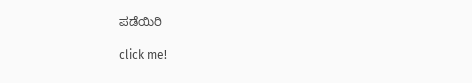ಪಡೆಯಿರಿ

click me!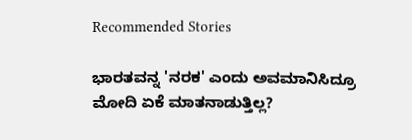Recommended Stories

ಭಾರತವನ್ನ 'ನರಕ' ಎಂದು ಅವಮಾನಿಸಿದ್ರೂ ಮೋದಿ ಏಕೆ ಮಾತನಾಡುತ್ತಿಲ್ಲ?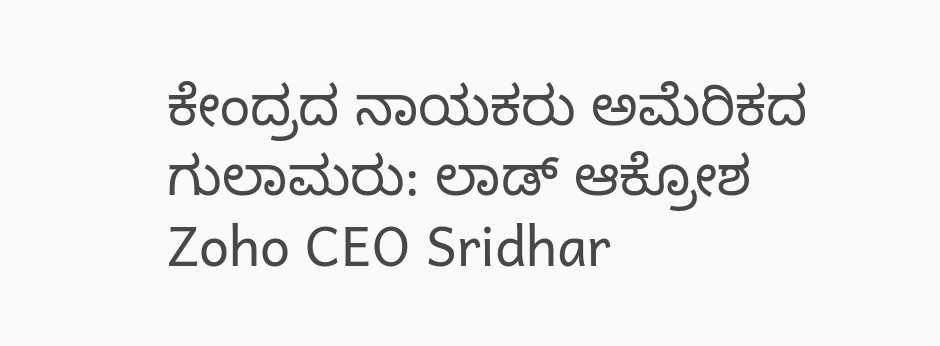ಕೇಂದ್ರದ ನಾಯಕರು ಅಮೆರಿಕದ ಗುಲಾಮರು: ಲಾಡ್ ಆಕ್ರೋಶ
Zoho CEO Sridhar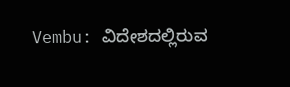Vembu: ವಿದೇಶದಲ್ಲಿರುವ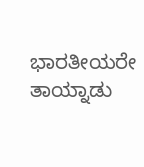ಭಾರತೀಯರೇ ತಾಯ್ನಾಡು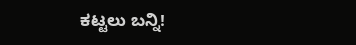ಕಟ್ಟಲು ಬನ್ನಿ!